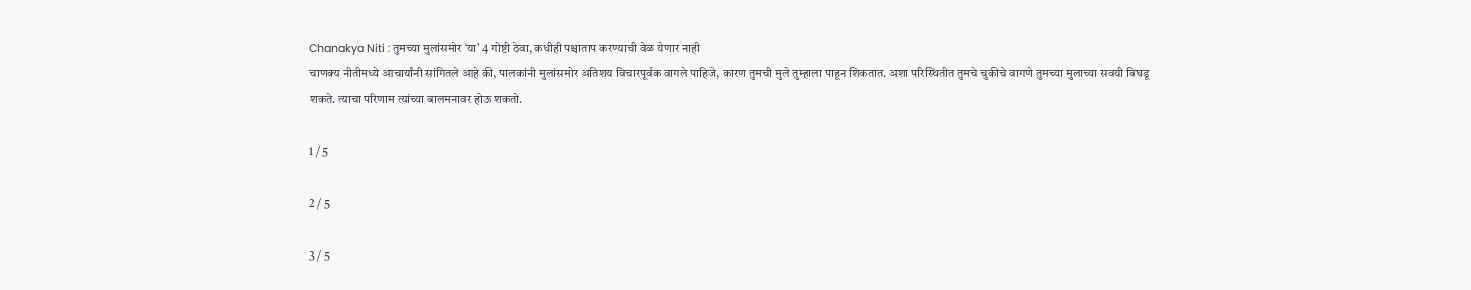Chanakya Niti : तुमच्या मुलांसमोर ‘या’ 4 गोष्टी ठेवा, कधीही पश्चाताप करण्याची वेळ येणार नाही
चाणक्य नीतीमध्ये आचार्यांनी सांगितले आहे की, पालकांनी मुलांसमोर अतिशय विचारपूर्वक वागले पाहिजे, कारण तुमची मुले तुम्हाला पाहून शिकतात. अशा परिस्थितीत तुमचे चुकीचे वागणे तुमच्या मुलाच्या सवयी बिघडू शकते. त्याचा परिणाम त्यांच्या बालमनावर होऊ शकतो.

1 / 5

2 / 5

3 / 5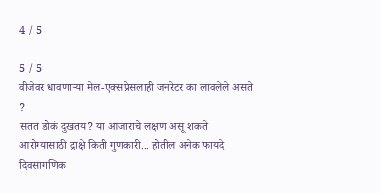4 / 5

5 / 5
वीजेवर धावणाऱ्या मेल-एक्सप्रेसलाही जनरेटर का लावलेले असते ?
सतत डोकं दुखतय? या आजाराचे लक्षण असू शकते
आरोग्यासाठी द्राक्षे किती गुणकारी... होतील अनेक फायदे
दिवसागणिक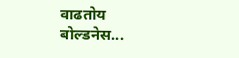वाढतोय बोल्डनेस...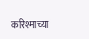करिश्माच्या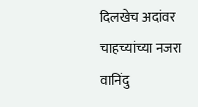दिलखेच अदांवर चाहच्यांच्या नजरा
वानिंदु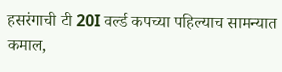हसरंगाची टी 20I वर्ल्ड कपच्या पहिल्याच सामन्यात कमाल,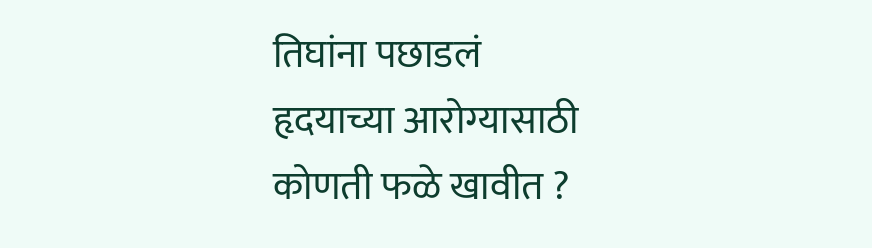तिघांना पछाडलं
हृदयाच्या आरोग्यासाठी कोणती फळे खावीत ?